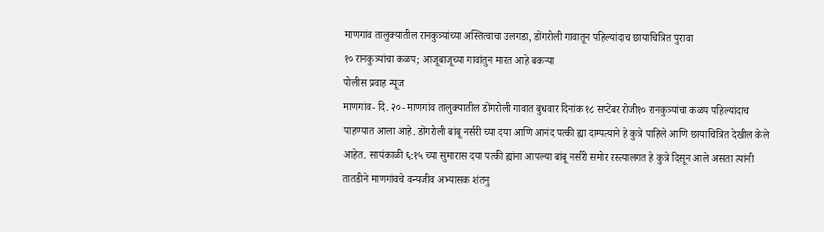माणगांव तालुक्यातील रानकुत्र्यांच्या अस्तित्वाचा उलगडा, डोंगरोली गावातून पहिल्यांदाच छायाचित्रित पुरावा
१० रानकुत्र्यांचा कळप; आजूबाजूच्या गावांतुन मारत आहे बकऱ्या
पोलीस प्रवाह न्यूज
माणगांव- दि. २०- माणगांव तालुक्यातील डोंगरोली गावात बुधवार दिनांक १८ सप्टेंबर रोजी१० रानकुत्र्यांचा कळप पहिल्यांदाच पाहण्यात आला आहे. डोंगरोली बांबू नर्सरी च्या दया आणि आनंद पत्की ह्या दाम्पत्याने हे कुत्रे पाहिले आणि छायाचित्रित देखील केले आहेत. सायंकाळी ६:१५ च्या सुमारास दया पत्की ह्यांना आपल्या बांबू नर्सरी समोर रस्त्यालगत हे कुत्रे दिसून आले असता त्यांनी तातडीने माणगांवचे वन्यजीव अभ्यासक शंतनु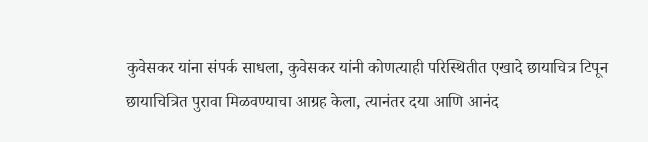कुवेसकर यांना संपर्क साधला, कुवेसकर यांनी कोणत्याही परिस्थितीत एखादे छायाचित्र टिपून छायाचित्रित पुरावा मिळवण्याचा आग्रह केला, त्यानंतर दया आणि आनंद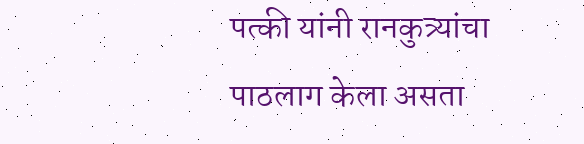पत्की यांनी रानकुत्र्यांचा पाठलाग केला असता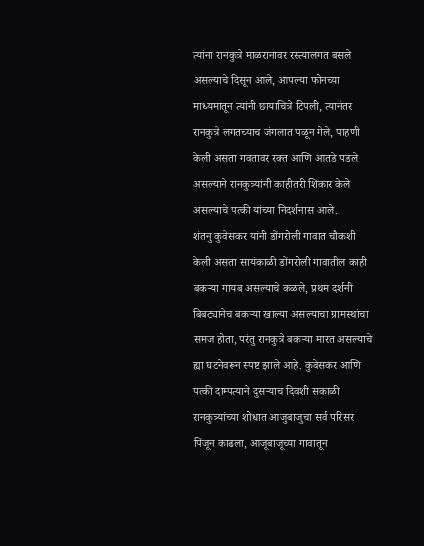त्यांना रानकुत्रे माळरानावर रस्त्यालगत बसले असल्याचे दिसून आले, आपल्या फोनच्या माध्यमातून त्यांनी छायाचित्रे टिपली, त्यानंतर रानकुत्रे लगतच्याच जंगलात पळून गेले, पाहणी केली असता गवतावर रक्त आणि आतडे पडले असल्याने रानकुत्र्यांनी काहीतरी शिकार केले असल्याचे पत्की यांच्या निदर्शनास आले.
शंतनु कुवेसकर यांनी डोंगरोली गावात चौकशी केली असता सायंकाळी डोंगरोली गावातील काही बकऱ्या गायब असल्याचे कळले, प्रथम दर्शनी बिबट्यानेच बकऱ्या खाल्या असल्याचा ग्रामस्थांचा समज होता, परंतु रानकुत्रे बकऱ्या मारत असल्याचे ह्या घटनेवरून स्पष्ट झाले आहे. कुवेसकर आणि पत्की दाम्पत्याने दुसऱ्याच दिवशी सकाळी रानकुत्र्यांच्या शोधात आजुबाजुचा सर्व परिसर पिंजून काढला, आजूबाजूच्या गावातून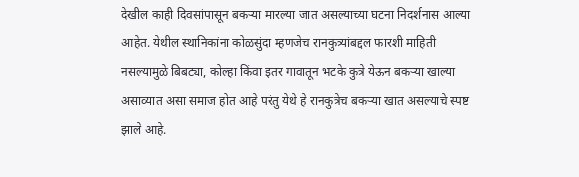देखील काही दिवसांपासून बकऱ्या मारल्या जात असल्याच्या घटना निदर्शनास आल्या आहेत. येथील स्थानिकांना कोळसुंदा म्हणजेच रानकुत्र्यांबद्दल फारशी माहिती नसल्यामुळे बिबट्या, कोल्हा किंवा इतर गावातून भटके कुत्रे येऊन बकऱ्या खाल्या असाव्यात असा समाज होत आहे परंतु येथे हे रानकुत्रेच बकऱ्या खात असल्याचे स्पष्ट झाले आहे.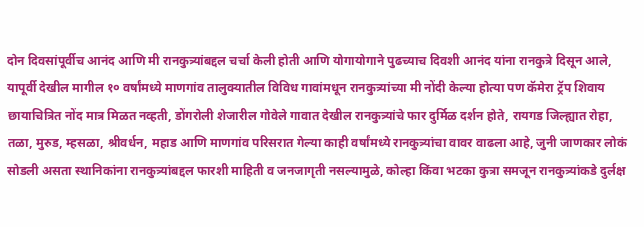दोन दिवसांपूर्वीच आनंद आणि मी रानकुत्र्यांबद्दल चर्चा केली होती आणि योगायोगाने पुढच्याच दिवशी आनंद यांना रानकुत्रे दिसून आले, यापूर्वी देखील मागील १० वर्षांमध्ये माणगांव तालुक्यातील विविध गावांमधून रानकुत्र्यांच्या मी नोंदी केल्या होत्या पण कॅमेरा ट्रॅप शिवाय छायाचित्रित नोंद मात्र मिळत नव्हती, डोंगरोली शेजारील गोवेले गावात देखील रानकुत्र्यांचे फार दुर्मिळ दर्शन होते, रायगड जिल्ह्यात रोहा, तळा, मुरुड, म्हसळा, श्रीवर्धन, महाड आणि माणगांव परिसरात गेल्या काही वर्षांमध्ये रानकुत्र्यांचा वावर वाढला आहे, जुनी जाणकार लोकं सोडली असता स्थानिकांना रानकुत्र्यांबद्दल फारशी माहिती व जनजागृती नसल्यामुळे, कोल्हा किंवा भटका कुत्रा समजून रानकुत्र्यांकडे दुर्लक्ष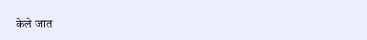केले जात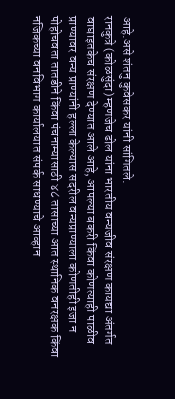आहे.असे शंतनु कुवेसकर यांनी सांगितले.
रानकुत्रे (कोळसुंदा) म्हणजेच ढोल यांना भारतीय वन्यजीव संरक्षण कायद्या अंतर्गत वाघाइतकेच संरक्षण देण्यात आले आहे, आपल्या बकरी किंवा कोणत्याही पाळीव प्राण्यावर वन्य प्राण्यांनी हल्ला केल्यास सदरील वन्यप्राण्याला कोणतीही इजा न पोहोचवता तातडीने किंवा पंचनाम्यासाठी ४८ तासाच्या आत स्थानिक वनरक्षक किंवा नजिकच्या वनविभाग कार्यालयात संपर्क साधण्याचे आव्हान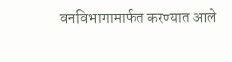वनविभागामार्फत करण्यात आले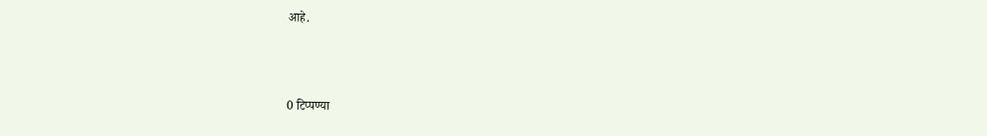आहे.



0 टिप्पण्या